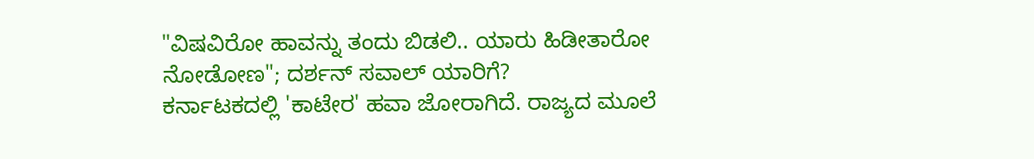"ವಿಷವಿರೋ ಹಾವನ್ನು ತಂದು ಬಿಡಲಿ.. ಯಾರು ಹಿಡೀತಾರೋ ನೋಡೋಣ"; ದರ್ಶನ್ ಸವಾಲ್ ಯಾರಿಗೆ?
ಕರ್ನಾಟಕದಲ್ಲಿ 'ಕಾಟೇರ' ಹವಾ ಜೋರಾಗಿದೆ. ರಾಜ್ಯದ ಮೂಲೆ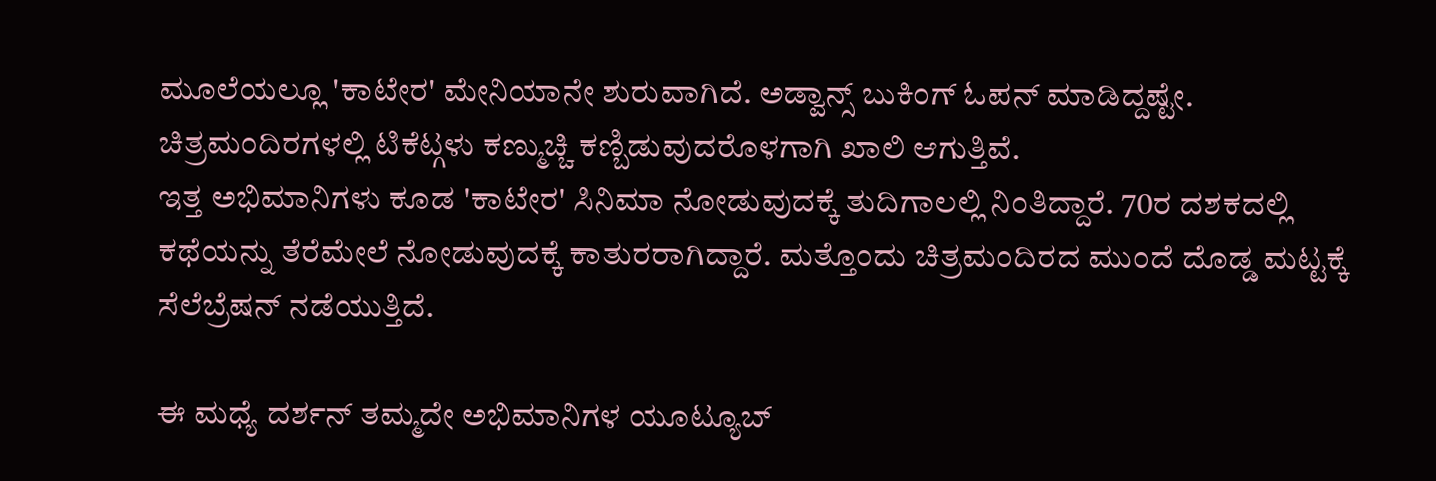ಮೂಲೆಯಲ್ಲೂ 'ಕಾಟೇರ' ಮೇನಿಯಾನೇ ಶುರುವಾಗಿದೆ. ಅಡ್ವಾನ್ಸ್ ಬುಕಿಂಗ್ ಓಪನ್ ಮಾಡಿದ್ದಷ್ಟೇ. ಚಿತ್ರಮಂದಿರಗಳಲ್ಲಿ ಟಿಕೆಟ್ಗಳು ಕಣ್ಮುಚ್ಚಿ ಕಣ್ಬಿಡುವುದರೊಳಗಾಗಿ ಖಾಲಿ ಆಗುತ್ತಿವೆ.
ಇತ್ತ ಅಭಿಮಾನಿಗಳು ಕೂಡ 'ಕಾಟೇರ' ಸಿನಿಮಾ ನೋಡುವುದಕ್ಕೆ ತುದಿಗಾಲಲ್ಲಿ ನಿಂತಿದ್ದಾರೆ. 70ರ ದಶಕದಲ್ಲಿ ಕಥೆಯನ್ನು ತೆರೆಮೇಲೆ ನೋಡುವುದಕ್ಕೆ ಕಾತುರರಾಗಿದ್ದಾರೆ. ಮತ್ತೊಂದು ಚಿತ್ರಮಂದಿರದ ಮುಂದೆ ದೊಡ್ಡ ಮಟ್ಟಕ್ಕೆ ಸೆಲೆಬ್ರೆಷನ್ ನಡೆಯುತ್ತಿದೆ.

ಈ ಮಧ್ಯೆ ದರ್ಶನ್ ತಮ್ಮದೇ ಅಭಿಮಾನಿಗಳ ಯೂಟ್ಯೂಬ್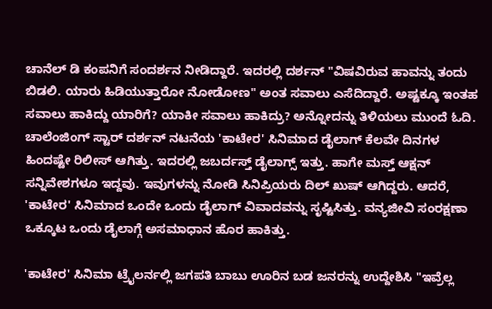ಚಾನೆಲ್ ಡಿ ಕಂಪನಿಗೆ ಸಂದರ್ಶನ ನೀಡಿದ್ದಾರೆ. ಇದರಲ್ಲಿ ದರ್ಶನ್ "ವಿಷವಿರುವ ಹಾವನ್ನು ತಂದು ಬಿಡಲಿ. ಯಾರು ಹಿಡಿಯುತ್ತಾರೋ ನೋಡೋಣ" ಅಂತ ಸವಾಲು ಎಸೆದಿದ್ದಾರೆ. ಅಷ್ಟಕ್ಕೂ ಇಂತಹ ಸವಾಲು ಹಾಕಿದ್ದು ಯಾರಿಗೆ? ಯಾಕೀ ಸವಾಲು ಹಾಕಿದ್ರು? ಅನ್ನೋದನ್ನು ತಿಳಿಯಲು ಮುಂದೆ ಓದಿ.
ಚಾಲೆಂಜಿಂಗ್ ಸ್ಟಾರ್ ದರ್ಶನ್ ನಟನೆಯ 'ಕಾಟೇರ' ಸಿನಿಮಾದ ಡೈಲಾಗ್ ಕೆಲವೇ ದಿನಗಳ ಹಿಂದಷ್ಟೇ ರಿಲೀಸ್ ಆಗಿತ್ತು. ಇದರಲ್ಲಿ ಜಬರ್ದಸ್ತ್ ಡೈಲಾಗ್ಸ್ ಇತ್ತು. ಹಾಗೇ ಮಸ್ತ್ ಆಕ್ಷನ್ ಸನ್ನಿವೇಶಗಳೂ ಇದ್ದವು. ಇವುಗಳನ್ನು ನೋಡಿ ಸಿನಿಪ್ರಿಯರು ದಿಲ್ ಖುಷ್ ಆಗಿದ್ದರು. ಆದರೆ, 'ಕಾಟೇರ' ಸಿನಿಮಾದ ಒಂದೇ ಒಂದು ಡೈಲಾಗ್ ವಿವಾದವನ್ನು ಸೃಷ್ಟಿಸಿತ್ತು. ವನ್ಯಜೀವಿ ಸಂರಕ್ಷಣಾ ಒಕ್ಕೂಟ ಒಂದು ಡೈಲಾಗ್ಗೆ ಅಸಮಾಧಾನ ಹೊರ ಹಾಕಿತ್ತು.

'ಕಾಟೇರ' ಸಿನಿಮಾ ಟ್ರೈಲರ್ನಲ್ಲಿ ಜಗಪತಿ ಬಾಬು ಊರಿನ ಬಡ ಜನರನ್ನು ಉದ್ದೇಶಿಸಿ "ಇವ್ರೆಲ್ಲ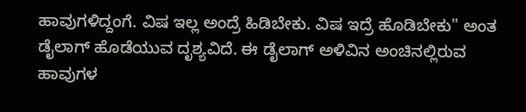ಹಾವುಗಳಿದ್ದಂಗೆ. ವಿಷ ಇಲ್ಲ ಅಂದ್ರೆ ಹಿಡಿಬೇಕು. ವಿಷ ಇದ್ರೆ ಹೊಡಿಬೇಕು" ಅಂತ ಡೈಲಾಗ್ ಹೊಡೆಯುವ ದೃಶ್ಯವಿದೆ. ಈ ಡೈಲಾಗ್ ಅಳಿವಿನ ಅಂಚಿನಲ್ಲಿರುವ ಹಾವುಗಳ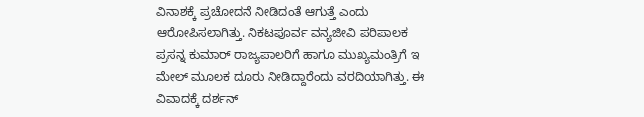ವಿನಾಶಕ್ಕೆ ಪ್ರಚೋದನೆ ನೀಡಿದಂತೆ ಆಗುತ್ತೆ ಎಂದು ಆರೋಪಿಸಲಾಗಿತ್ತು. ನಿಕಟಪೂರ್ವ ವನ್ಯಜೀವಿ ಪರಿಪಾಲಕ ಪ್ರಸನ್ನ ಕುಮಾರ್ ರಾಜ್ಯಪಾಲರಿಗೆ ಹಾಗೂ ಮುಖ್ಯಮಂತ್ರಿಗೆ ಇ ಮೇಲ್ ಮೂಲಕ ದೂರು ನೀಡಿದ್ದಾರೆಂದು ವರದಿಯಾಗಿತ್ತು. ಈ ವಿವಾದಕ್ಕೆ ದರ್ಶನ್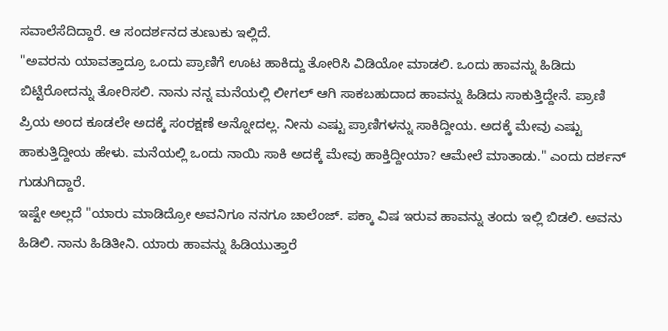ಸವಾಲೆಸೆದಿದ್ದಾರೆ. ಆ ಸಂದರ್ಶನದ ತುಣುಕು ಇಲ್ಲಿದೆ.
"ಅವರನು ಯಾವತ್ತಾದ್ರೂ ಒಂದು ಪ್ರಾಣಿಗೆ ಊಟ ಹಾಕಿದ್ದು ತೋರಿಸಿ ವಿಡಿಯೋ ಮಾಡಲಿ. ಒಂದು ಹಾವನ್ನು ಹಿಡಿದು ಬಿಟ್ಟಿರೋದನ್ನು ತೋರಿಸಲಿ. ನಾನು ನನ್ನ ಮನೆಯಲ್ಲಿ ಲೀಗಲ್ ಆಗಿ ಸಾಕಬಹುದಾದ ಹಾವನ್ನು ಹಿಡಿದು ಸಾಕುತ್ತಿದ್ದೇನೆ. ಪ್ರಾಣಿ ಪ್ರಿಯ ಅಂದ ಕೂಡಲೇ ಅದಕ್ಕೆ ಸಂರಕ್ಷಣೆ ಅನ್ನೋದಲ್ಲ. ನೀನು ಎಷ್ಟು ಪ್ರಾಣಿಗಳನ್ನು ಸಾಕಿದ್ದೀಯ. ಅದಕ್ಕೆ ಮೇವು ಎಷ್ಟು ಹಾಕುತ್ತಿದ್ದೀಯ ಹೇಳು. ಮನೆಯಲ್ಲಿ ಒಂದು ನಾಯಿ ಸಾಕಿ ಅದಕ್ಕೆ ಮೇವು ಹಾಕ್ತಿದ್ದೀಯಾ? ಆಮೇಲೆ ಮಾತಾಡು." ಎಂದು ದರ್ಶನ್ ಗುಡುಗಿದ್ದಾರೆ.
ಇಷ್ಟೇ ಅಲ್ಲದೆ "ಯಾರು ಮಾಡಿದ್ರೋ ಅವನಿಗೂ ನನಗೂ ಚಾಲೆಂಜ್. ಪಕ್ಕಾ ವಿಷ ಇರುವ ಹಾವನ್ನು ತಂದು ಇಲ್ಲಿ ಬಿಡಲಿ. ಅವನು ಹಿಡಿಲಿ. ನಾನು ಹಿಡಿತೀನಿ. ಯಾರು ಹಾವನ್ನು ಹಿಡಿಯುತ್ತಾರೆ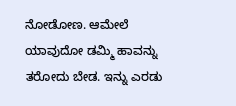ನೋಡೋಣ. ಆಮೇಲೆ ಯಾವುದೋ ಡಮ್ಮಿ ಹಾವನ್ನು ತರೋದು ಬೇಡ. ಇನ್ನು ಎರಡು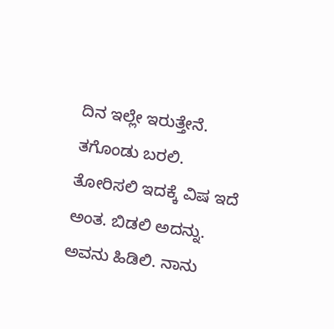ದಿನ ಇಲ್ಲೇ ಇರುತ್ತೇನೆ. ತಗೊಂಡು ಬರಲಿ. ತೋರಿಸಲಿ ಇದಕ್ಕೆ ವಿಷ ಇದೆ ಅಂತ. ಬಿಡಲಿ ಅದನ್ನು. ಅವನು ಹಿಡಿಲಿ. ನಾನು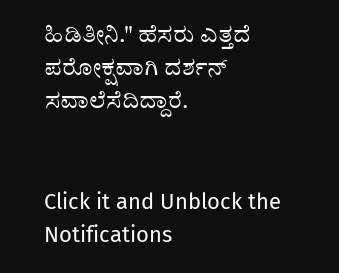ಹಿಡಿತೀನಿ." ಹೆಸರು ಎತ್ತದೆ ಪರೋಕ್ಷವಾಗಿ ದರ್ಶನ್ ಸವಾಲೆಸೆದಿದ್ದಾರೆ.


Click it and Unblock the Notifications